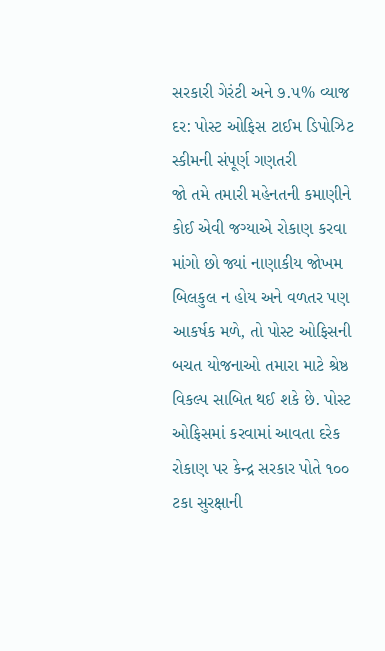સરકારી ગેરંટી અને ૭.૫% વ્યાજ દર: પોસ્ટ ઓફિસ ટાઈમ ડિપોઝિટ સ્કીમની સંપૂર્ણ ગણતરી
જો તમે તમારી મહેનતની કમાણીને કોઈ એવી જગ્યાએ રોકાણ કરવા માંગો છો જ્યાં નાણાકીય જોખમ બિલકુલ ન હોય અને વળતર પણ આકર્ષક મળે, તો પોસ્ટ ઓફિસની બચત યોજનાઓ તમારા માટે શ્રેષ્ઠ વિકલ્પ સાબિત થઈ શકે છે. પોસ્ટ ઓફિસમાં કરવામાં આવતા દરેક રોકાણ પર કેન્દ્ર સરકાર પોતે ૧૦૦ ટકા સુરક્ષાની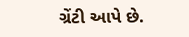ગ્રેંટી આપે છે.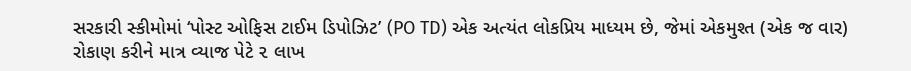સરકારી સ્કીમોમાં ‘પોસ્ટ ઓફિસ ટાઈમ ડિપોઝિટ’ (PO TD) એક અત્યંત લોકપ્રિય માધ્યમ છે, જેમાં એકમુશ્ત (એક જ વાર) રોકાણ કરીને માત્ર વ્યાજ પેટે ૨ લાખ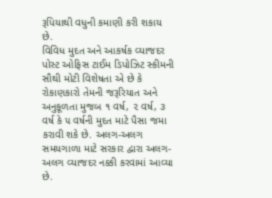રૂપિયાથી વધુની કમાણી કરી શકાય છે.
વિવિધ મુદત અને આકર્ષક વ્યાજદર
પોસ્ટ ઓફિસ ટાઈમ ડિપોઝિટ સ્કીમની સૌથી મોટી વિશેષતા એ છે કે રોકાણકારો તેમની જરૂરિયાત અને અનુકૂળતા મુજબ ૧ વર્ષ, ૨ વર્ષ, ૩ વર્ષ કે ૫ વર્ષની મુદત માટે પૈસા જમા કરાવી શકે છે. અલગ-અલગ સમયગાળા માટે સરકાર દ્વારા અલગ-અલગ વ્યાજદર નક્કી કરવામાં આવ્યા છે.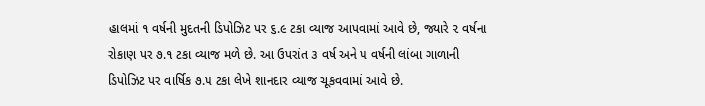હાલમાં ૧ વર્ષની મુદતની ડિપોઝિટ પર ૬.૯ ટકા વ્યાજ આપવામાં આવે છે, જ્યારે ૨ વર્ષના રોકાણ પર ૭.૧ ટકા વ્યાજ મળે છે. આ ઉપરાંત ૩ વર્ષ અને ૫ વર્ષની લાંબા ગાળાની ડિપોઝિટ પર વાર્ષિક ૭.૫ ટકા લેખે શાનદાર વ્યાજ ચૂકવવામાં આવે છે.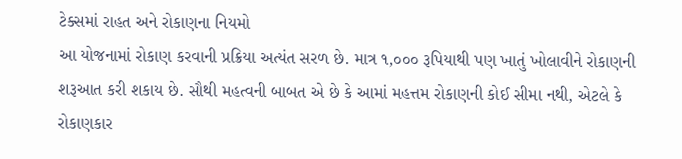ટેક્સમાં રાહત અને રોકાણના નિયમો
આ યોજનામાં રોકાણ કરવાની પ્રક્રિયા અત્યંત સરળ છે. માત્ર ૧,૦૦૦ રૂપિયાથી પણ ખાતું ખોલાવીને રોકાણની શરૂઆત કરી શકાય છે. સૌથી મહત્વની બાબત એ છે કે આમાં મહત્તમ રોકાણની કોઈ સીમા નથી, એટલે કે રોકાણકાર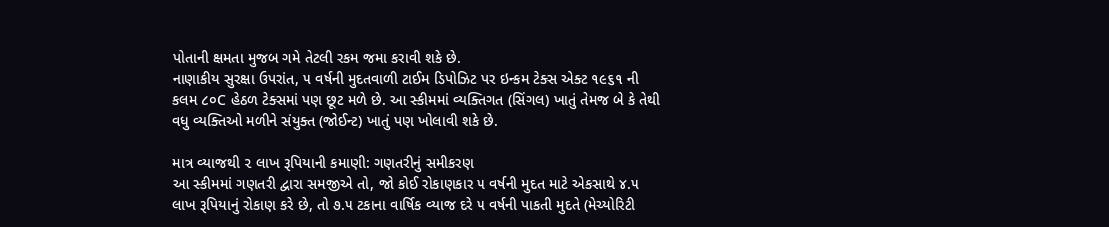પોતાની ક્ષમતા મુજબ ગમે તેટલી રકમ જમા કરાવી શકે છે.
નાણાકીય સુરક્ષા ઉપરાંત, ૫ વર્ષની મુદતવાળી ટાઈમ ડિપોઝિટ પર ઇન્કમ ટેક્સ એક્ટ ૧૯૬૧ ની કલમ ૮૦C હેઠળ ટેક્સમાં પણ છૂટ મળે છે. આ સ્કીમમાં વ્યક્તિગત (સિંગલ) ખાતું તેમજ બે કે તેથી વધુ વ્યક્તિઓ મળીને સંયુક્ત (જોઈન્ટ) ખાતું પણ ખોલાવી શકે છે.

માત્ર વ્યાજથી ૨ લાખ રૂપિયાની કમાણી: ગણતરીનું સમીકરણ
આ સ્કીમમાં ગણતરી દ્વારા સમજીએ તો, જો કોઈ રોકાણકાર ૫ વર્ષની મુદત માટે એકસાથે ૪.૫ લાખ રૂપિયાનું રોકાણ કરે છે, તો ૭.૫ ટકાના વાર્ષિક વ્યાજ દરે ૫ વર્ષની પાકતી મુદતે (મેચ્યોરિટી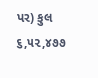પર) કુલ ૬,૫૨,૪૭૭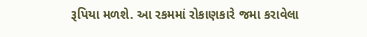રૂપિયા મળશે. આ રકમમાં રોકાણકારે જમા કરાવેલા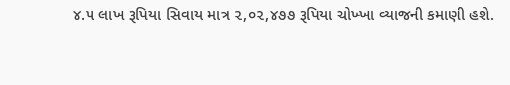૪.૫ લાખ રૂપિયા સિવાય માત્ર ૨,૦૨,૪૭૭ રૂપિયા ચોખ્ખા વ્યાજની કમાણી હશે.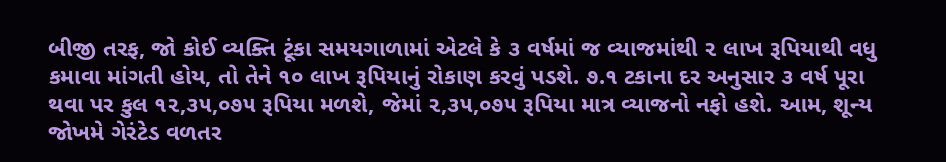બીજી તરફ, જો કોઈ વ્યક્તિ ટૂંકા સમયગાળામાં એટલે કે ૩ વર્ષમાં જ વ્યાજમાંથી ૨ લાખ રૂપિયાથી વધુ કમાવા માંગતી હોય, તો તેને ૧૦ લાખ રૂપિયાનું રોકાણ કરવું પડશે. ૭.૧ ટકાના દર અનુસાર ૩ વર્ષ પૂરા થવા પર કુલ ૧૨,૩૫,૦૭૫ રૂપિયા મળશે, જેમાં ૨,૩૫,૦૭૫ રૂપિયા માત્ર વ્યાજનો નફો હશે. આમ, શૂન્ય જોખમે ગેરંટેડ વળતર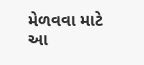મેળવવા માટે આ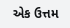એક ઉત્તમ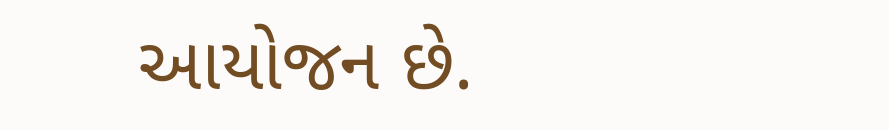આયોજન છે.